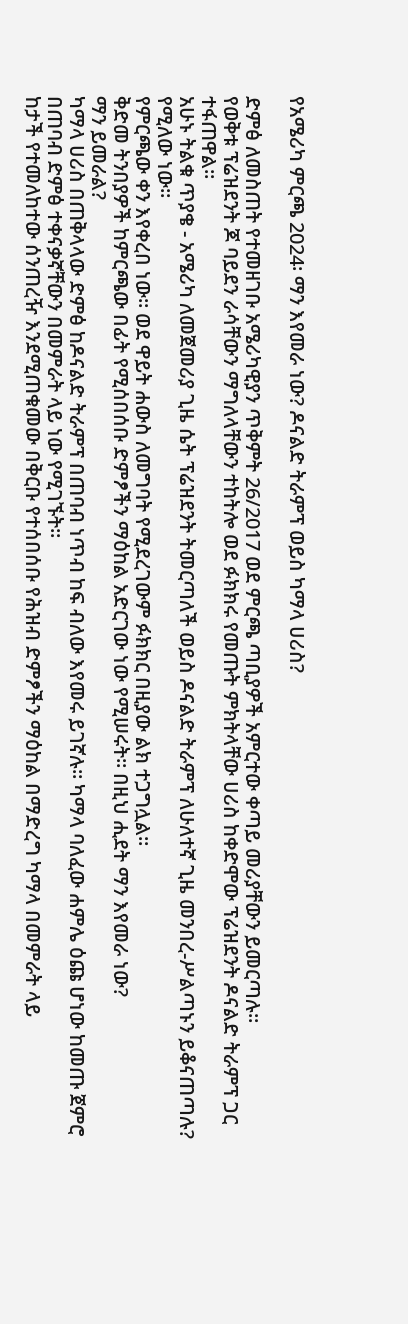የአሜሪካ ምርጫ 2024፡ ማን እየመራ ነው? ዶናልድ ትራምፕ ወይስ ካማላ ሀሪስ?

ድምፅ ለመስጠት የተመዘገቡ አሜሪካዊያን ጥቅምት 26/2017 ወደ ምርጫ ጣቢያዎች አምርተው ቀጣይ መሪያቸውን ይመርጣሉ።
የወቅቱ ፕሬዝደንት ጆ ባይደን ራሳቸውን ማግለላቸውን ተከትሎ ወደ ፉክክሩ የመጡት ምክትላቸው ሀሪስ ከቀድሞው ፕሬዝደንት ዶናልድ ትራምፕ ጋር ተፋጠዋል።
አሁኑ ትልቁ ጥያቄ - አሜሪካ ለመጀመሪያ ጊዜ ሴት ፕሬዝደንት ትመርጣለች ወይስ ዶናልድ ትራምፕ ለሁለተኛ ጊዜ መንበረ-ሥልጣኑን ይቆናጠጣሉ? የሚለው ነው።
የምርጫው ቀን እየቀረበ ነው። ወደ ዋይት ሐውስ ለመግባት የሚደረገውም ፉክክር በዚያው ልክ ተጋግሏል።
ቅድመ ትንበያዎች ከምርጫው በፊት የሚሰበሰቡ ድምፆችን ማዕከል አድርገው ነው የሚሠሩት። በዚህ ሒደት ማን እየመራ ነው?
ማን ይመራል?
ካማላ ሀሪስ በጠቅላላው ድምፅ ከዶናልድ ትራምፕ በጠባብ ነጥብ ከፍ ብለው እየመሩ ይገኛሉ። ካማላ ባለፈው ሐምሌ ዕጩ ሆነው ከመጡ ጀምሮ በጠባብ ድምፅ ተቀናቃኛቸውን በመምራት ላይ ነው የሚገኙት።
ከታች የተመለከተው ሰንጠረዥ እንደሚጠቁመው በቅርቡ የተሰበሰቡ የሕዝብ ድምፆችን ማዕከል በማድረግ ካማላ በመምራት ላይ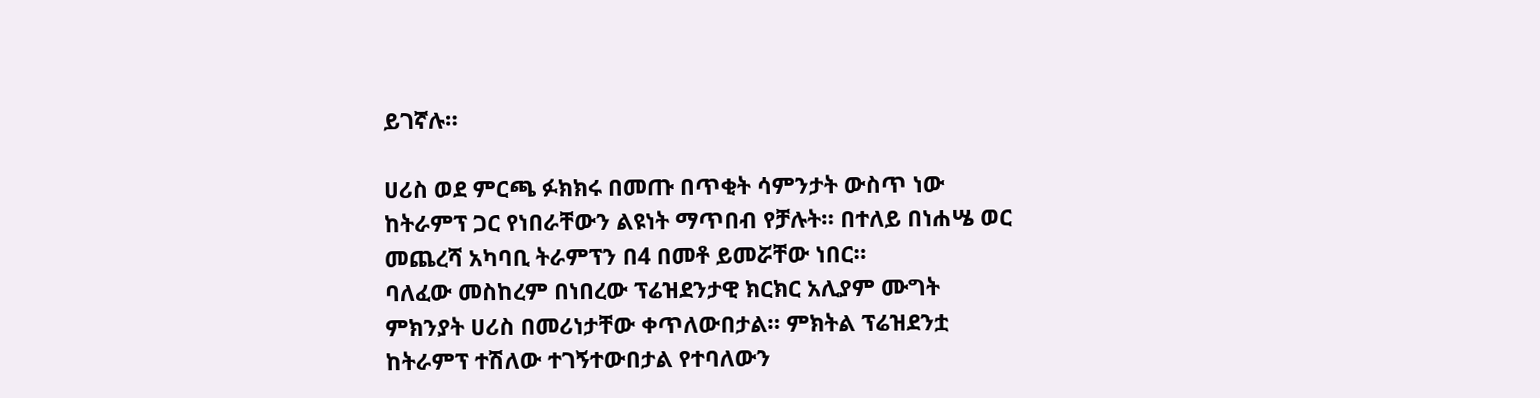ይገኛሉ።

ሀሪስ ወደ ምርጫ ፉክክሩ በመጡ በጥቂት ሳምንታት ውስጥ ነው ከትራምፕ ጋር የነበራቸውን ልዩነት ማጥበብ የቻሉት። በተለይ በነሐሤ ወር መጨረሻ አካባቢ ትራምፕን በ4 በመቶ ይመሯቸው ነበር።
ባለፈው መስከረም በነበረው ፕሬዝደንታዊ ክርክር አሊያም ሙግት ምክንያት ሀሪስ በመሪነታቸው ቀጥለውበታል። ምክትል ፕሬዝደንቷ ከትራምፕ ተሽለው ተገኝተውበታል የተባለውን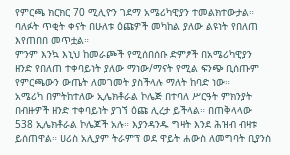የምርጫ ክርክር 70 ሚሊዮን ገደማ አሜሪካዊያን ተመልክተውታል።
ባለፉት ጥቂት ቀናት በሁለቱ ዕጩዎች መካከል ያለው ልዩነት የበለጠ እየጠበበ መጥቷል።
ምንም እንኳ እኒህ ከመራጮች የሚሰበሰቡ ድምፆች በአሜሪካዊያን ዘንድ የበለጠ ተቀባይነት ያለው ማነው/ማናት የሚል ፍንጭ ቢሰጡም የምርጫውን ውጤት ለመገመት ያስችላሉ ማለት ከባድ ነው።
አሜሪካ በምትከተለው ኢሌክቶራል ኮሌጅ በተባለ ሥርዓት ምክንያት በብዙዎች ዘንድ ተቀባይነት ያገኘ ዕጩ ሊረታ ይችላል። በጠቅላላው 538 ኢሌክቶራል ኮሌጆች አሉ። እያንዳንዱ ግዛት እንደ ሕዝብ ብዛቱ ይሰጠዋል። ሀሪስ አሊያም ትራምፕ ወደ ዋይት ሐውስ ለመግባት ቢያንስ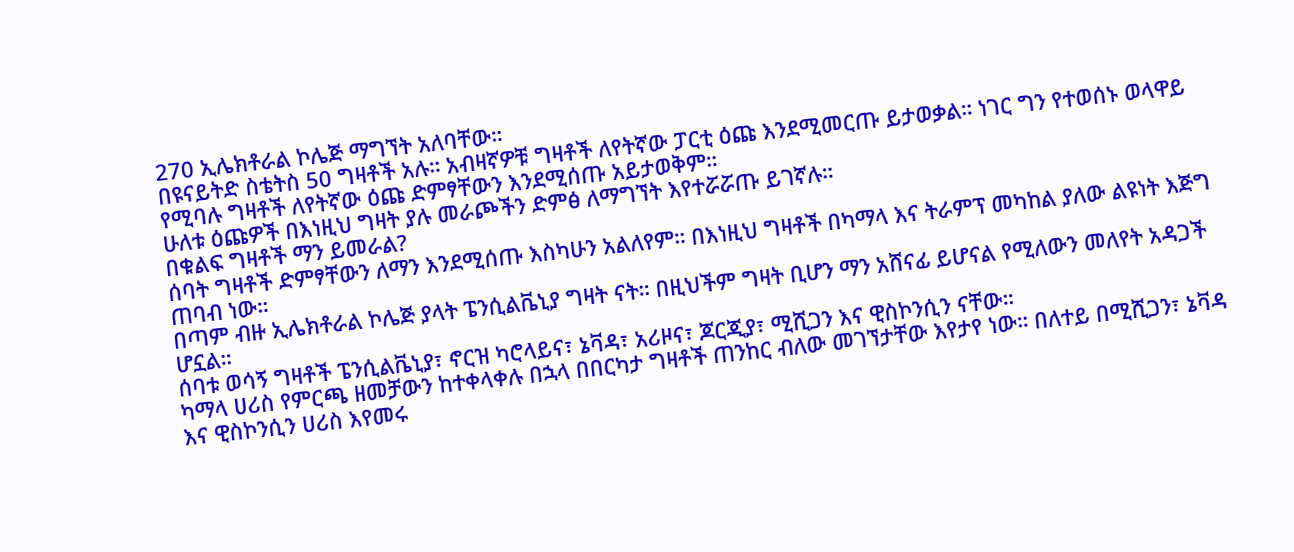270 ኢሌክቶራል ኮሌጅ ማግኘት አለባቸው።
በዩናይትድ ስቴትስ 50 ግዛቶች አሉ። አብዛኛዎቹ ግዛቶች ለየትኛው ፓርቲ ዕጩ እንደሚመርጡ ይታወቃል። ነገር ግን የተወሰኑ ወላዋይ የሚባሉ ግዛቶች ለየትኛው ዕጩ ድምፃቸውን እንደሚሰጡ አይታወቅም።
ሁለቱ ዕጩዎች በእነዚህ ግዛት ያሉ መራጮችን ድምፅ ለማግኘት እየተሯሯጡ ይገኛሉ።
በቁልፍ ግዛቶች ማን ይመራል?
ሰባት ግዛቶች ድምፃቸውን ለማን እንደሚሰጡ እስካሁን አልለየም። በእነዚህ ግዛቶች በካማላ እና ትራምፕ መካከል ያለው ልዩነት እጅግ ጠባብ ነው።
በጣም ብዙ ኢሌክቶራል ኮሌጅ ያላት ፔንሲልቬኒያ ግዛት ናት። በዚህችም ግዛት ቢሆን ማን አሸናፊ ይሆናል የሚለውን መለየት አዳጋች ሆኗል።
ሰባቱ ወሳኝ ግዛቶች ፔንሲልቬኒያ፣ ኖርዝ ካሮላይና፣ ኔቫዳ፣ አሪዞና፣ ጆርጂያ፣ ሚሺጋን እና ዊስኮንሲን ናቸው።
ካማላ ሀሪስ የምርጫ ዘመቻውን ከተቀላቀሉ በኋላ በበርካታ ግዛቶች ጠንከር ብለው መገኘታቸው እየታየ ነው። በለተይ በሚሺጋን፣ ኔቫዳ እና ዊስኮንሲን ሀሪስ እየመሩ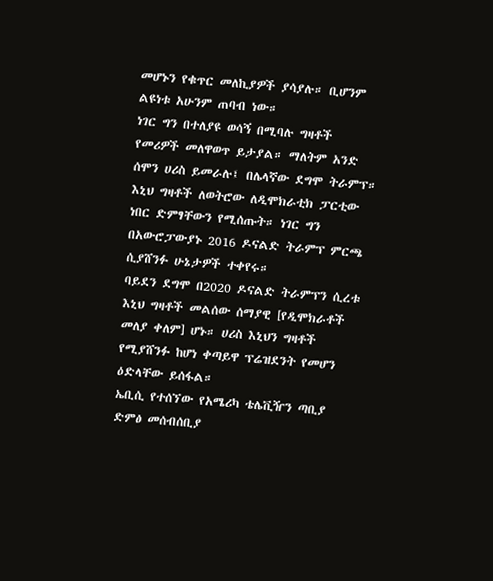መሆኑን የቁጥር መለኪያዎች ያሳያሉ። ቢሆንም ልዩነቱ አሁንም ጠባብ ነው።
ነገር ግን በተለያዩ ወሳኝ በሚባሉ ግዛቶች የመሪዎች መለዋወጥ ይታያል። ማለትም አንድ ሰሞን ሀሪስ ይመራሉ፤ በሌላኛው ደግሞ ትራምፕ።
እኒህ ግዛቶች ለወትሮው ለዲሞክራቲክ ፓርቲው ነበር ድምፃቸውን የሚሰጡት። ነገር ግን በአውሮፓውያኑ 2016 ዶናልድ ትራምፕ ምርጫ ሲያሸንፉ ሁኔታዎች ተቀየሩ።
ባይደን ደግሞ በ2020 ዶናልድ ትራምፕን ሲረቱ እኒህ ግዛቶች መልሰው ሰማያዊ [የዲሞክራቶች መለያ ቀለም] ሆኑ። ሀሪስ እኒህን ግዛቶች የሚያሸንፉ ከሆነ ቀጣይዋ ፕሬዝደንት የመሆን ዕድላቸው ይሰፋል።
ኤቢሲ የተሰኘው የአሜሪካ ቴሌቪዥን ጣቢያ ድምፅ መሰብሰቢያ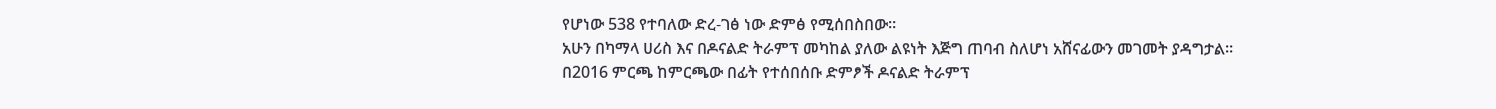የሆነው 538 የተባለው ድረ-ገፅ ነው ድምፅ የሚሰበስበው።
አሁን በካማላ ሀሪስ እና በዶናልድ ትራምፕ መካከል ያለው ልዩነት እጅግ ጠባብ ስለሆነ አሸናፊውን መገመት ያዳግታል።
በ2016 ምርጫ ከምርጫው በፊት የተሰበሰቡ ድምፆች ዶናልድ ትራምፕ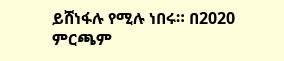ይሸነፋሉ የሚሉ ነበሩ። በ2020 ምርጫም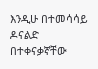እንዲሁ በተመሳሳይ ዶናልድ በተቀናቃኛቸው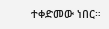ተቀድመው ነበር።